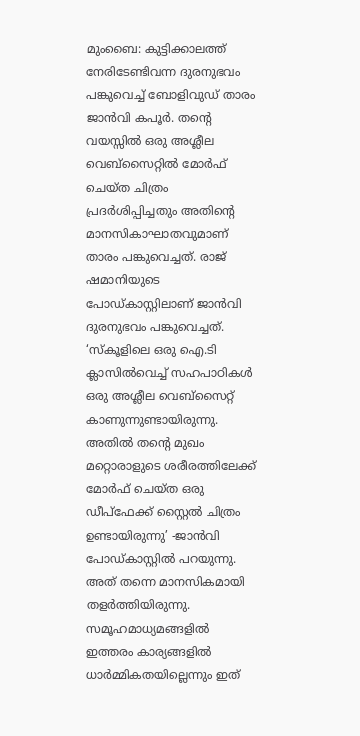മുംബൈ: കുട്ടിക്കാലത്ത് നേരിടേണ്ടിവന്ന ദുരനുഭവം പങ്കുവെച്ച് ബോളിവുഡ് താരം ജാൻവി കപൂർ. തന്റെ വയസ്സിൽ ഒരു അശ്ലീല വെബ്സൈറ്റിൽ മോർഫ് ചെയ്ത ചിത്രം പ്രദർശിപ്പിച്ചതും അതിന്റെ മാനസികാഘാതവുമാണ് താരം പങ്കുവെച്ചത്. രാജ് ഷമാനിയുടെ പോഡ്കാസ്റ്റിലാണ് ജാൻവി ദുരനുഭവം പങ്കുവെച്ചത്. ‘സ്കൂളിലെ ഒരു ഐ.ടി ക്ലാസിൽവെച്ച് സഹപാഠികൾ ഒരു അശ്ലീല വെബ്സൈറ്റ് കാണുന്നുണ്ടായിരുന്നു. അതിൽ തന്റെ മുഖം മറ്റൊരാളുടെ ശരീരത്തിലേക്ക് മോർഫ് ചെയ്ത ഒരു ഡീപ്ഫേക്ക് സ്റ്റൈൽ ചിത്രം ഉണ്ടായിരുന്നു’ -ജാൻവി പോഡ്കാസ്റ്റിൽ പറയുന്നു.
അത് തന്നെ മാനസികമായി തളർത്തിയിരുന്നു. സമൂഹമാധ്യമങ്ങളിൽ ഇത്തരം കാര്യങ്ങളിൽ ധാർമ്മികതയില്ലെന്നും ഇത്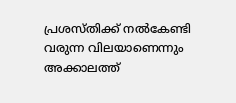പ്രശസ്തിക്ക് നൽകേണ്ടി വരുന്ന വിലയാണെന്നും അക്കാലത്ത്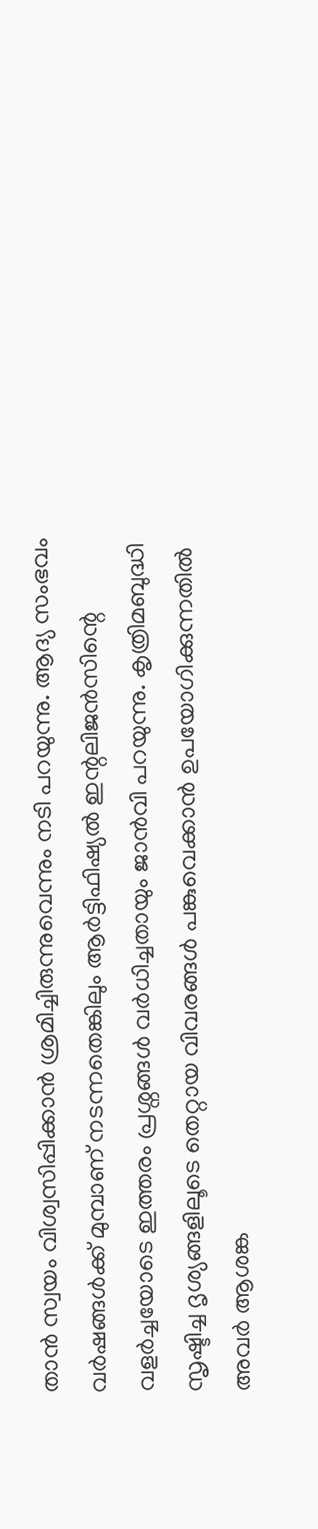താൻ സ്വയം വിശ്വസിപ്പിക്കാൻ ശ്രമിച്ചിരുന്നുവെന്നും നടി പറയുന്നു. ആദ്യ സംഭവം വർഷങ്ങൾക്ക് മുമ്പാണ് നടന്നതെങ്കിലും ആർട്ടിഫിഷ്യൽ ഇന്റലിജൻസിന്റെ വളർച്ചയോടെ ഇത്തരം പ്രശ്നങ്ങൾ വർധിച്ചതായും ജാൻവി പറയുന്നു. കൃത്രിമബുദ്ധി സൃഷ്ടിച്ച ദൃശ്യങ്ങളിലൂടെ തെറ്റായ വിവരങ്ങൾ പങ്കുവെക്കാൻ ഉപയോഗിക്കുന്നതിൽ അവർ ആശങ്ക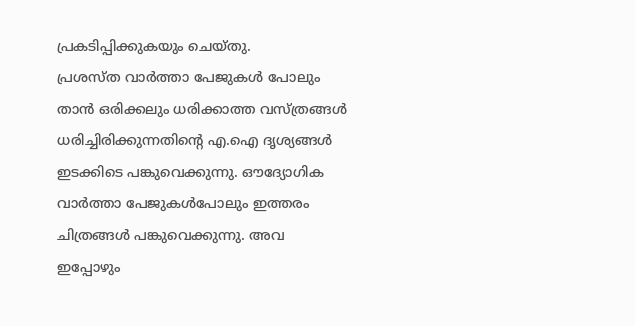പ്രകടിപ്പിക്കുകയും ചെയ്തു.
പ്രശസ്ത വാർത്താ പേജുകൾ പോലും താൻ ഒരിക്കലും ധരിക്കാത്ത വസ്ത്രങ്ങൾ ധരിച്ചിരിക്കുന്നതിന്റെ എ.ഐ ദൃശ്യങ്ങൾ ഇടക്കിടെ പങ്കുവെക്കുന്നു. ഔദ്യോഗിക വാർത്താ പേജുകൾപോലും ഇത്തരം ചിത്രങ്ങൾ പങ്കുവെക്കുന്നു. അവ ഇപ്പോഴും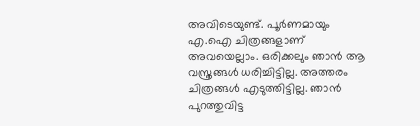അവിടെയുണ്ട്. പൂർണമായും എ.ഐ ചിത്രങ്ങളാണ് അവയെല്ലാം. ഒരിക്കലും ഞാൻ ആ വസ്ത്രങ്ങൾ ധരിച്ചിട്ടില്ല. അത്തരം ചിത്രങ്ങൾ എടുത്തിട്ടില്ല. ഞാൻ പുറത്തുവിട്ട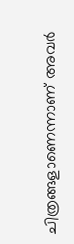ചിത്രങ്ങളാണെന്നാണ് അവർ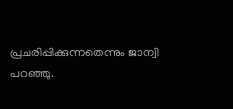പ്രചരിപ്പിക്കുന്നതെന്നും ജാന്വി പറഞ്ഞു.